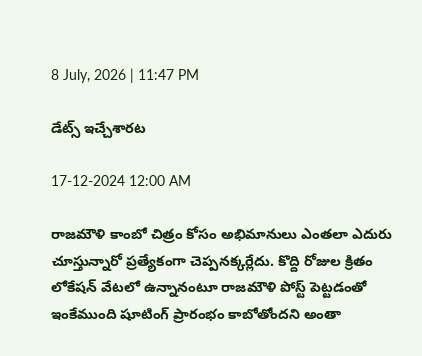8 July, 2026 | 11:47 PM

డేట్స్ ఇచ్చేశారట

17-12-2024 12:00 AM

రాజమౌళి కాంబో చిత్రం కోసం అభిమానులు ఎంతలా ఎదురు చూస్తున్నారో ప్రత్యేకంగా చెప్పనక్కర్లేదు. కొద్ది రోజుల క్రితం లోకేషన్ వేటలో ఉన్నానంటూ రాజమౌళి పోస్ట్ పెట్టడంతో ఇంకేముంది షూటింగ్ ప్రారంభం కాబోతోందని అంతా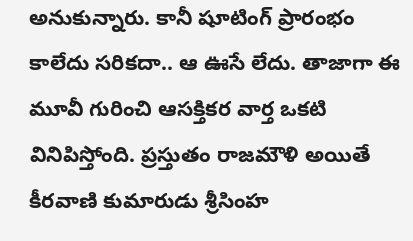అనుకున్నారు. కానీ షూటింగ్ ప్రారంభం కాలేదు సరికదా.. ఆ ఊసే లేదు. తాజాగా ఈ మూవీ గురించి ఆసక్తికర వార్త ఒకటి వినిపిస్తోంది. ప్రస్తుతం రాజమౌళి అయితే కీరవాణి కుమారుడు శ్రీసింహ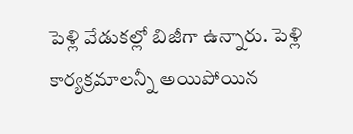పెళ్లి వేడుకల్లో బిజీగా ఉన్నారు. పెళ్లి కార్యక్రమాలన్నీ అయిపోయిన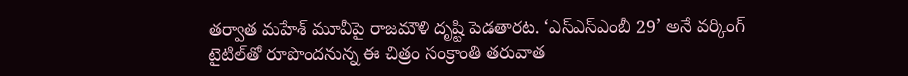తర్వాత మహేశ్ మూవీపై రాజమౌళి దృష్టి పెడతారట. ‘ఎస్‌ఎస్‌ఎంబీ 29’ అనే వర్కింగ్ టైటిల్‌తో రూపొందనున్న ఈ చిత్రం సంక్రాంతి తరువాత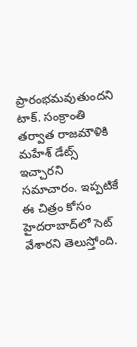ప్రారంభమవుతుందని టాక్. సంక్రాంతి తర్వాత రాజమౌళికి మహేశ్ డేట్స్ ఇచ్చారని సమాచారం. ఇప్పటికే ఈ చిత్రం కోసం హైదరాబాద్‌లో సెట్ వేశారని తెలుస్తోంది.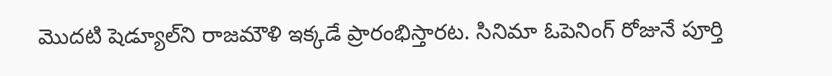మొదటి షెడ్యూల్‌ని రాజమౌళి ఇక్కడే ప్రారంభిస్తారట. సినిమా ఓపెనింగ్ రోజునే పూర్తి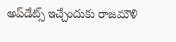అప్‌డేట్స్ ఇచ్చేందుకు రాజమౌళి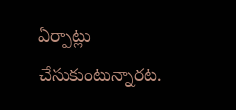ఏర్పాట్లు చేసుకుంటున్నారట.